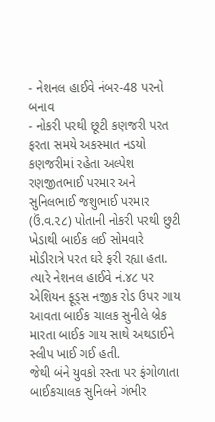- નેશનલ હાઈવે નંબર-48 પરનો બનાવ
- નોકરી પરથી છૂટી કણજરી પરત ફરતા સમયે અકસ્માત નડયો
કણજરીમાં રહેતા અલ્પેશ રણજીતભાઈ પરમાર અને સુનિલભાઈ જશુભાઈ પરમાર (ઉં.વ.૨૮) પોતાની નોકરી પરથી છુટી ખેડાથી બાઈક લઈ સોમવારે મોડીરાત્રે પરત ઘરે ફરી રહ્યા હતા. ત્યારે નેશનલ હાઈવે નં.૪૮ પર એશિયન ફૂડ્સ નજીક રોડ ઉપર ગાય આવતા બાઈક ચાલક સુનીલે બ્રેક મારતા બાઈક ગાય સાથે અથડાઈને સ્લીપ ખાઈ ગઈ હતી.
જેથી બંને યુવકો રસ્તા પર ફંગોળાતા બાઈકચાલક સુનિલને ગંભીર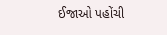ઈજાઓ પહોંચી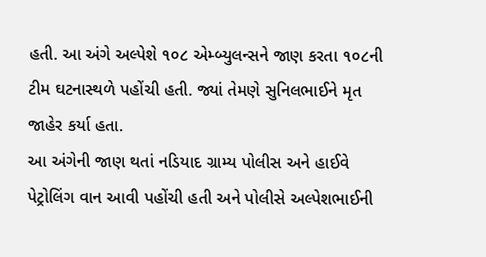હતી. આ અંગે અલ્પેશે ૧૦૮ એમ્બ્યુલન્સને જાણ કરતા ૧૦૮ની ટીમ ઘટનાસ્થળે પહોંચી હતી. જ્યાં તેમણે સુનિલભાઈને મૃત જાહેર કર્યા હતા.
આ અંગેની જાણ થતાં નડિયાદ ગ્રામ્ય પોલીસ અને હાઈવે પેટ્રોલિંગ વાન આવી પહોંચી હતી અને પોલીસે અલ્પેશભાઈની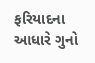ફરિયાદના આધારે ગુનો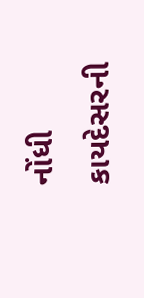નોંધી કાયદેસરની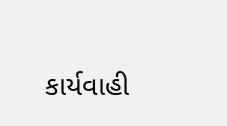કાર્યવાહી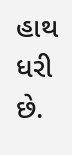હાથ ધરી છે.